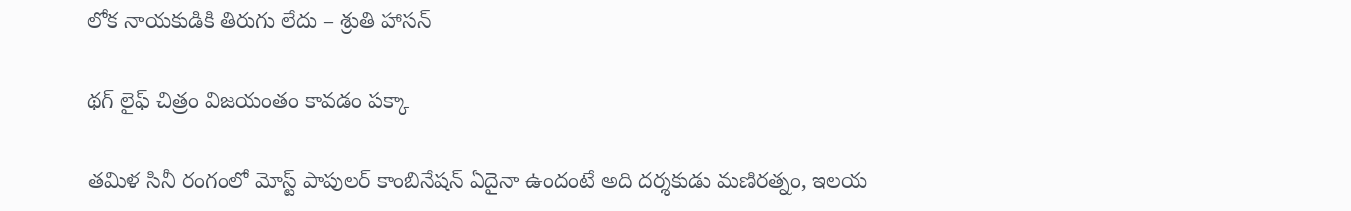లోక నాయ‌కుడికి తిరుగు లేదు – శ్రుతి హాస‌న్

థ‌గ్ లైఫ్ చిత్రం విజ‌యంతం కావ‌డం ప‌క్కా

త‌మిళ సినీ రంగంలో మోస్ట్ పాపుల‌ర్ కాంబినేష‌న్ ఏదైనా ఉందంటే అది ద‌ర్శ‌కుడు మ‌ణిర‌త్నం, ఇల‌య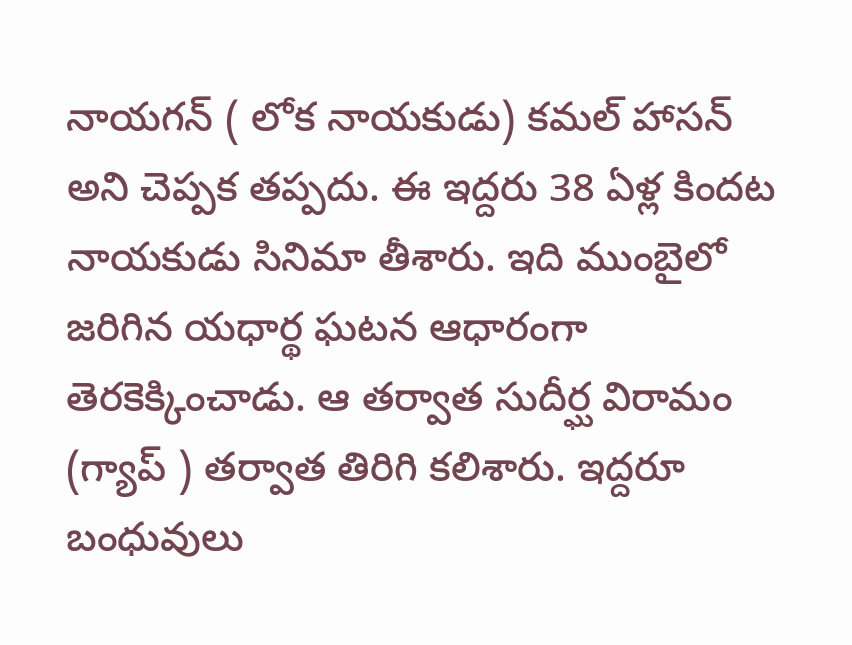నాయ‌గ‌న్ ( లోక నాయ‌కుడు) క‌మ‌ల్ హాస‌న్ అని చెప్ప‌క త‌ప్ప‌దు. ఈ ఇద్ద‌రు 38 ఏళ్ల కింద‌ట నాయ‌కుడు సినిమా తీశారు. ఇది ముంబైలో జ‌రిగిన య‌ధార్థ ఘ‌ట‌న ఆధారంగా తెర‌కెక్కించాడు. ఆ త‌ర్వాత సుదీర్ఘ విరామం (గ్యాప్ ) త‌ర్వాత తిరిగి క‌లిశారు. ఇద్ద‌రూ బంధువులు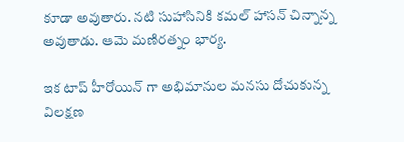కూడా అవుతారు. న‌టి సుహాసినికి క‌మ‌ల్ హాస‌న్ చిన్నాన్న అవుతాడు. ఆమె మ‌ణిర‌త్నం భార్య‌.

ఇక టాప్ హీరోయిన్ గా అభిమానుల మ‌నసు దోచుకున్న విల‌క్ష‌ణ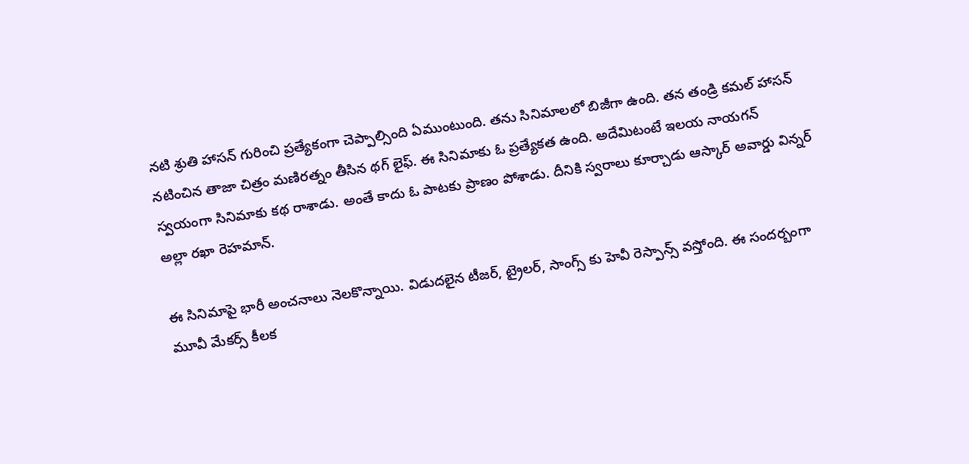న‌టి శ్రుతి హాస‌న్ గురించి ప్ర‌త్యేకంగా చెప్పాల్సింది ఏముంటుంది. త‌ను సినిమాలలో బిజీగా ఉంది. త‌న తండ్రి క‌మ‌ల్ హాస‌న్ న‌టించిన తాజా చిత్రం మ‌ణిరత్నం తీసిన థ‌గ్ లైఫ్. ఈ సినిమాకు ఓ ప్ర‌త్యేక‌త ఉంది. అదేమిటంటే ఇల‌య నాయ‌గ‌న్ స్వ‌యంగా సినిమాకు క‌థ రాశాడు. అంతే కాదు ఓ పాటకు ప్రాణం పోశాడు. దీనికి స్వ‌రాలు కూర్చాడు ఆస్కార్ అవార్డు విన్న‌ర్ అల్లా ర‌ఖా రెహ‌మాన్.

ఈ సినిమాపై భారీ అంచ‌నాలు నెల‌కొన్నాయి. విడుద‌లైన టీజ‌ర్, ట్రైల‌ర్, సాంగ్స్ కు హెవీ రెస్పాన్స్ వస్తోంది. ఈ సంద‌ర్బంగా మూవీ మేక‌ర్స్ కీల‌క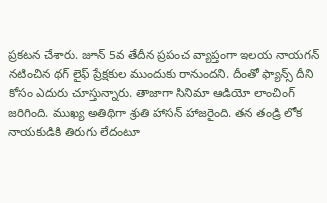ప్ర‌క‌ట‌న చేశారు. జూన్ 5వ తేదీన ప్ర‌పంచ వ్యాప్తంగా ఇల‌య నాయ‌గ‌న్ న‌టించిన థ‌గ్ లైఫ్ ప్రేక్ష‌కుల ముందుకు రానుంద‌ని. దీంతో ఫ్యాన్స్ దీని కోసం ఎదురు చూస్తున్నారు. తాజాగా సినిమా ఆడియో లాంచింగ్ జ‌రిగింది. ముఖ్య అతిథిగా శ్రుతి హాస‌న్ హాజ‌రైంది. త‌న తండ్రి లోక నాయ‌కుడికి తిరుగు లేదంటూ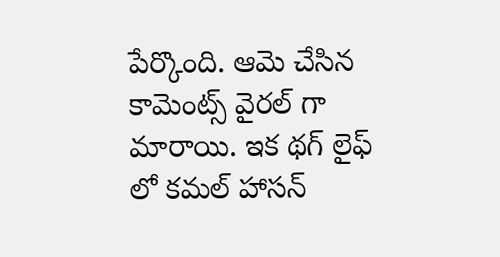పేర్కొంది. ఆమె చేసిన కామెంట్స్ వైర‌ల్ గా మారాయి. ఇక థ‌గ్ లైఫ్ లో క‌మ‌ల్ హాస‌న్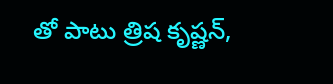తో పాటు త్రిష కృష్ణ‌న్,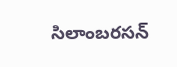సిలాంబ‌ర‌స‌న్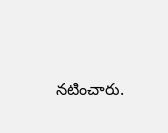న‌టించారు.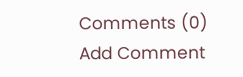Comments (0)
Add Comment